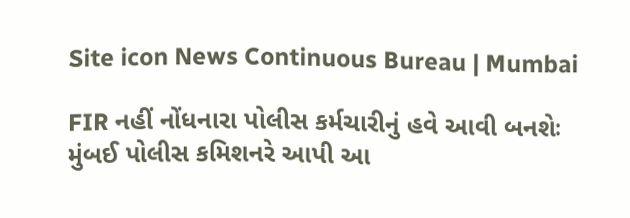Site icon News Continuous Bureau | Mumbai

FIR નહીં નોંધનારા પોલીસ કર્મચારીનું હવે આવી બનશેઃ મુંબઈ પોલીસ કમિશનરે આપી આ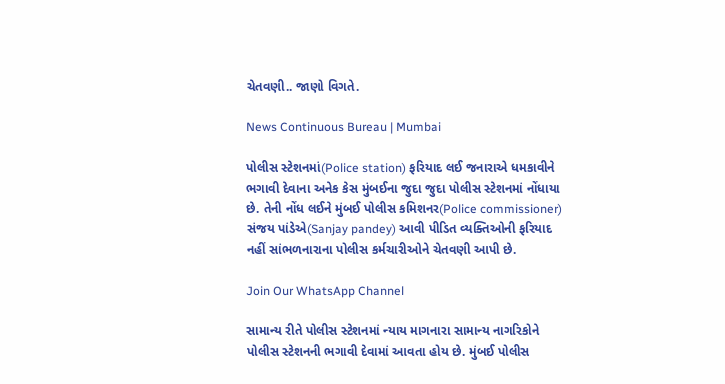ચેતવણી.. જાણો વિગતે.

News Continuous Bureau | Mumbai

પોલીસ સ્ટેશનમાં(Police station) ફરિયાદ લઈ જનારાએ ધમકાવીને ભગાવી દેવાના અનેક કેસ મુંબઈના જુદા જુદા પોલીસ સ્ટેશનમાં નોંધાયા છે. તેની નોંધ લઈને મુંબઈ પોલીસ કમિશનર(Police commissioner) સંજય પાંડેએ(Sanjay pandey) આવી પીડિત વ્યક્તિઓની ફરિયાદ નહીં સાંભળનારાના પોલીસ કર્મચારીઓને ચેતવણી આપી છે.

Join Our WhatsApp Channel

સામાન્ય રીતે પોલીસ સ્ટેશનમાં ન્યાય માગનારા સામાન્ય નાગરિકોને પોલીસ સ્ટેશનની ભગાવી દેવામાં આવતા હોય છે. મુંબઈ પોલીસ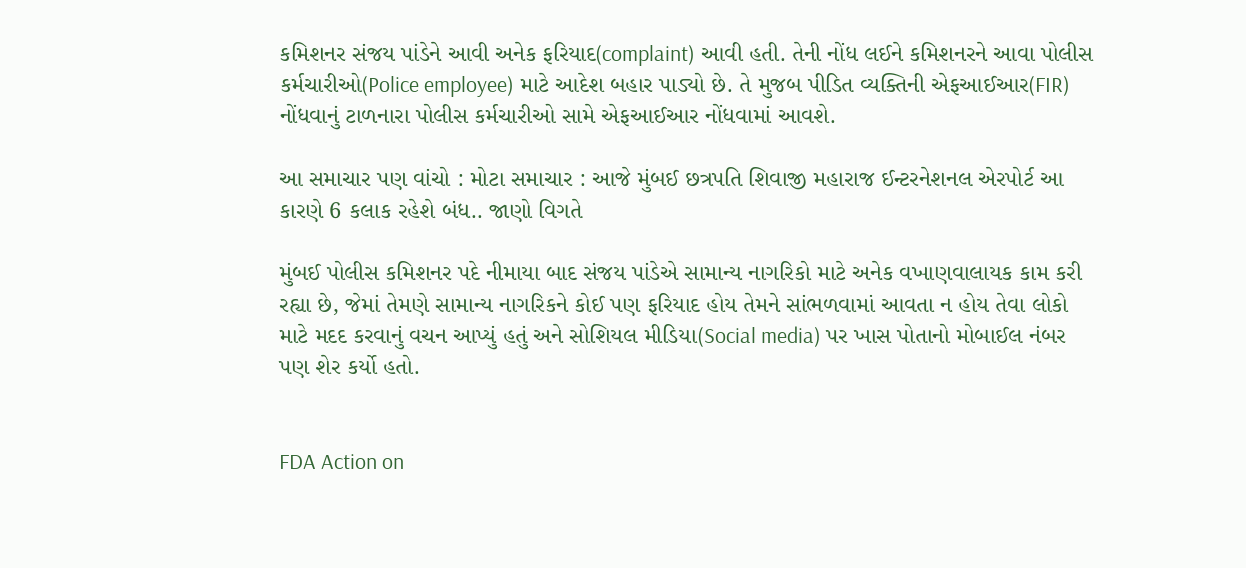કમિશનર સંજય પાંડેને આવી અનેક ફરિયાદ(complaint) આવી હતી. તેની નોંધ લઈને કમિશનરને આવા પોલીસ કર્મચારીઓ(Police employee) માટે આદેશ બહાર પાડ્યો છે. તે મુજબ પીડિત વ્યક્તિની એફઆઈઆર(FIR) નોંધવાનું ટાળનારા પોલીસ કર્મચારીઓ સામે એફઆઈઆર નોંધવામાં આવશે.

આ સમાચાર પણ વાંચો : મોટા સમાચાર : આજે મુંબઈ છત્રપતિ શિવાજી મહારાજ ઈન્ટરનેશનલ એરપોર્ટ આ કારણે 6 કલાક રહેશે બંધ.. જાણો વિગતે

મુંબઈ પોલીસ કમિશનર પદે નીમાયા બાદ સંજય પાંડેએ સામાન્ય નાગરિકો માટે અનેક વખાણવાલાયક કામ કરી રહ્યા છે, જેમાં તેમણે સામાન્ય નાગરિકને કોઈ પણ ફરિયાદ હોય તેમને સાંભળવામાં આવતા ન હોય તેવા લોકો માટે મદદ કરવાનું વચન આપ્યું હતું અને સોશિયલ મીડિયા(Social media) પર ખાસ પોતાનો મોબાઈલ નંબર પણ શેર કર્યો હતો.


FDA Action on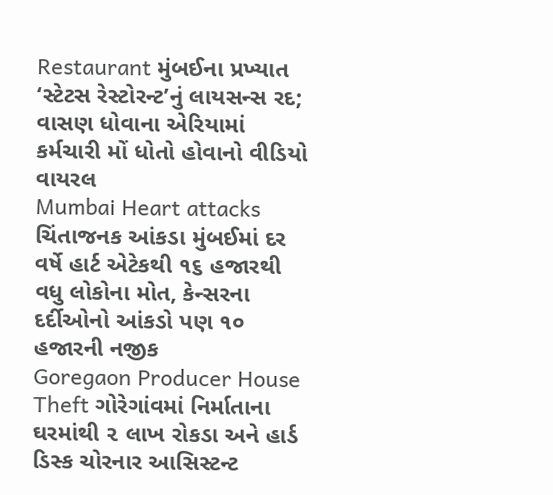Restaurant મુંબઈના પ્રખ્યાત ‘સ્ટેટસ રેસ્ટોરન્ટ’નું લાયસન્સ રદ; વાસણ ધોવાના એરિયામાં કર્મચારી મોં ધોતો હોવાનો વીડિયો વાયરલ
Mumbai Heart attacks ચિંતાજનક આંકડા મુંબઈમાં દર વર્ષે હાર્ટ એટેકથી ૧૬ હજારથી વધુ લોકોના મોત, કેન્સરના દર્દીઓનો આંકડો પણ ૧૦ હજારની નજીક
Goregaon Producer House Theft ગોરેગાંવમાં નિર્માતાના ઘરમાંથી ૨ લાખ રોકડા અને હાર્ડ ડિસ્ક ચોરનાર આસિસ્ટન્ટ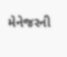મેનેજરની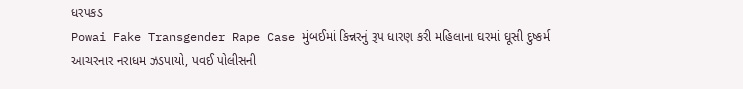ધરપકડ
Powai Fake Transgender Rape Case મુંબઈમાં કિન્નરનું રૂપ ધારણ કરી મહિલાના ઘરમાં ઘૂસી દુષ્કર્મ આચરનાર નરાધમ ઝડપાયો, પવઈ પોલીસની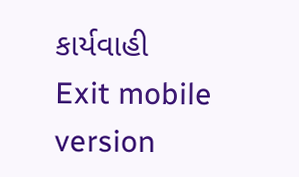કાર્યવાહી
Exit mobile version